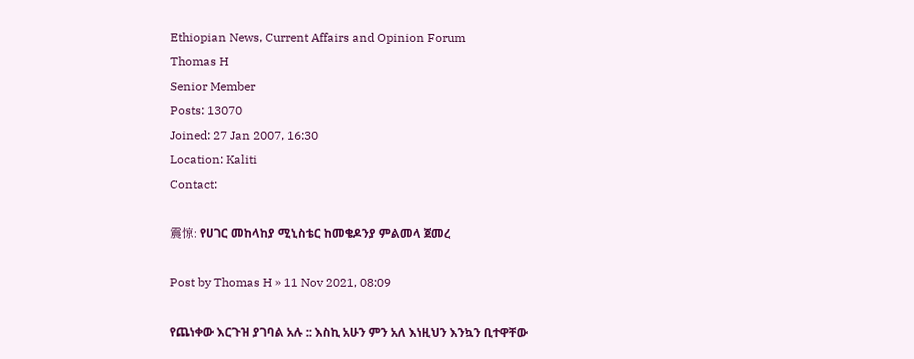Ethiopian News, Current Affairs and Opinion Forum
Thomas H
Senior Member
Posts: 13070
Joined: 27 Jan 2007, 16:30
Location: Kaliti
Contact:

震惊: የሀገር መከላከያ ሚኒስቴር ከመቄዶንያ ምልመላ ጀመረ

Post by Thomas H » 11 Nov 2021, 08:09

የጨነቀው እርጉዝ ያገባል አሉ :: እስኪ አሁን ምን አለ እነዚህን እንኳን ቢተዋቸው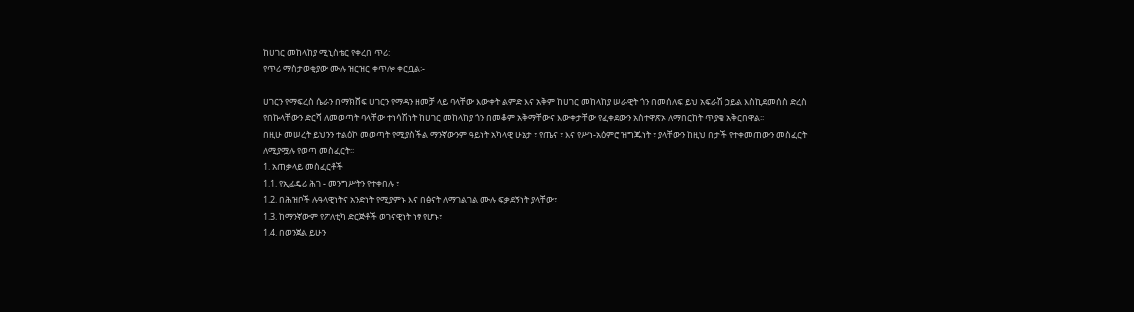ከሀገር መከላከያ ሚኒስቴር የቀረበ ጥሪ:
የጥሪ ማስታወቂያው ሙሉ ዝርዝር ቀጥሎ ቀርቧል፡-

ሀገርን የማፍረስ ሴራን በማክሸፍ ሀገርን የማዳን ዘመቻ ላይ ባላቸው እውቀት ልምድ እና አቅም ከሀገር መከላከያ ሠራዊት ጎን በመሰለፍ ይህ አፍራሽ ኃይል እስኪደመሰስ ድረስ የበኩላቸውን ድርሻ ለመወጣት ባላቸው ተነሳሽነት ከሀገር መከላከያ ጎን በመቆም አቅማቸውና እውቀታቸው የፈቀደውን አስተዋጽኦ ለማበርከት ጥያቄ አቅርበዋል፡፡
በዚሁ መሠረት ይህንን ተልዕኮ መወጣት የሚያስችል ማንኛውንም ዓይነት አካላዊ ሁኔታ ፣ የጤና ፣ እና የሥነ-አዕምሮ ዝግጁነት ፣ ያላቸውን ከዚህ በታች የተቀመጠውን መስፈርት ለሚያሟሉ የወጣ መስፈርት፡፡
1. አጠቃላይ መስፈርቶች
1.1. የኢፊዴሪ ሕገ - መንግሥትን የተቀበሉ ፣
1.2. በሕዝቦች ሉዓላዊነትና አንድነት የሚያምኑ እና በፅናት ለማገልገል ሙሉ ፍቃደኝነት ያላቸው፣
1.3. ከማንኛውም የፖለቲካ ድርጅቶች ወገናዊነት ነፃ የሆኑ፣
1.4. በወንጀል ይሁን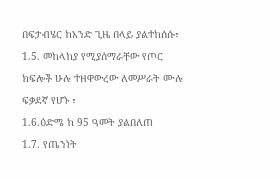በፍታብሄር ከአንድ ጊዜ በላይ ያልተከሰሱ፣
1.5. መከላከያ የሚያሰማራቸው የጦር ክፍሎች ሁሉ ተዘዋውረው ለመሥራት ሙሉ ፍቃደኛ የሆኑ ፣
1.6.ዕድሜ ከ 95 ዓመት ያልበለጠ
1.7. የጤንነት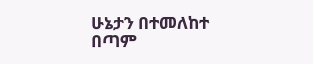ሁኔታን በተመለከተ
በጣም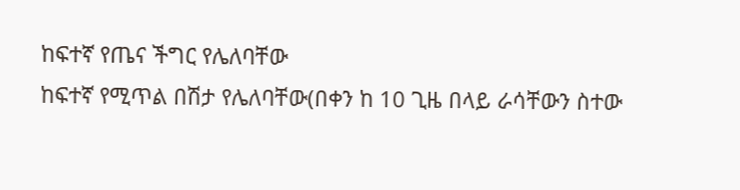ከፍተኛ የጤና ችግር የሌለባቸው
ከፍተኛ የሚጥል በሽታ የሌለባቸው(በቀን ከ 10 ጊዜ በላይ ራሳቸውን ስተው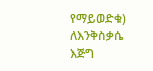የማይወድቁ)
ለእንቅስቃሴ እጅግ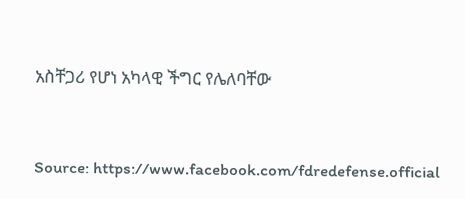አስቸጋሪ የሆነ አካላዊ ችግር የሌለባቸው



Source: https://www.facebook.com/fdredefense.official